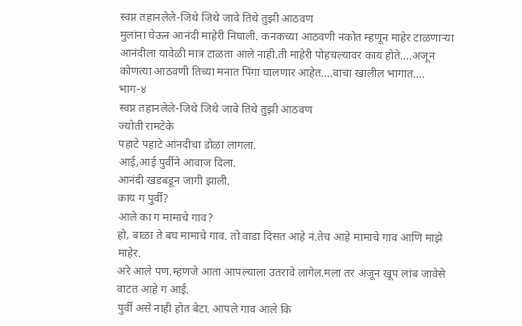स्वप्न तहानलेले-जिथे जिथे जावे तिथे तुझी आठवण
मुलांना घेऊन आनंदी माहेरी निघाली. कनकच्या आठवणी नकोत म्हणून माहेर टाळणाऱ्या आनंदीला यावेळी मात्र टाळता आले नाही.ती माहेरी पोहचल्यावर काय होते….अजून कोणत्या आठवणी तिच्या मनात पिंगा घालणार आहेत….वाचा खालील भागात….
भाग-४
स्वप्न तहानलेले-जिथे जिथे जावे तिथे तुझी आठवण
ज्योती रामटेके
पहाटे पहाटे आंनदीचा डोळा लागला.
आई,आई पुर्वीने आवाज दिला.
आनंदी खडबडून जागी झाली.
काय ग पुर्वी?
आले का ग मामाचे गाव?
हो, बाळा ते बघ मामाचे गाव. तो वाडा दिसत आहे नं.तेच आहे मामाचे गाव आणि माझे माहेर.
अरे आले पण.म्हणजे आता आपल्याला उतरावे लागेल.मला तर अजून खूप लांब जावेसे वाटत आहे ग आई.
पुर्वी असे नाही होत बेटा. आपले गाव आले कि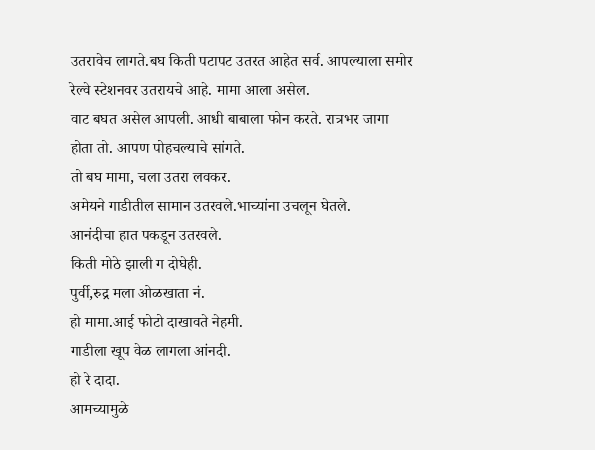उतरावेच लागते.बघ किती पटापट उतरत आहेत सर्व. आपल्याला समोर रेल्वे स्टेशनवर उतरायचे आहे. मामा आला असेल.
वाट बघत असेल आपली. आधी बाबाला फोन करते. रात्रभर जागा होता तो. आपण पोहचल्याचे सांगते.
तो बघ मामा, चला उतरा लवकर.
अमेयने गाडीतील सामान उतरवले.भाच्यांना उचलून घेतले.
आनंदीचा हात पकडून उतरवले.
किती मोठे झाली ग दोघेही.
पुर्वी,रुद्र मला ओळखाता नं.
हो मामा.आई फोटो दाखावते नेहमी.
गाडीला खूप वेळ लागला आंनदी.
हो रे दादा.
आमच्यामुळे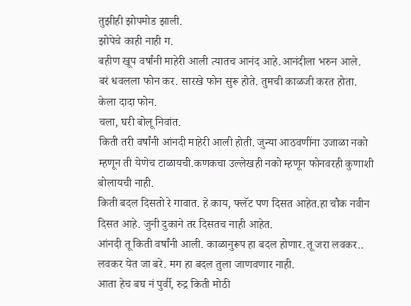तुझीही झोपमोड झाली.
झोपेचे काही नाही ग.
बहीण खूप वर्षांनी माहेरी आली त्यातच आनंद आहे.आनंदीला भरुन आले.
बरं धवलला फोन कर. सारखे फोन सुरू होते. तुमची काळजी करत होता.
केला दादा फोन.
चला, घरी बोलू निवांत.
किती तरी वर्षांनी आंनदी माहेरी आली होती. जुन्या आठवणींना उजाळा नको म्हणून ती येणेच टाळायची.कणकचा उल्लेखही नको म्हणून फोनवरही कुणाशी बोलायची नाही.
किती बदल दिसतो रे गावात. हे काय, फ्लॅट पण दिसत आहेत.हा चौक नवीन दिसत आहे. जुनी दुकाने तर दिसतच नाही आहेत.
आंनदी तू किती वर्षांनी आली. काळानुरूप हा बदल होणार.तू जरा लवकर.. लवकर येत जा बरे. मग हा बदल तुला जाणवणार नाही.
आता हेच बघ नं पुर्वी, रुद्र किती मोठी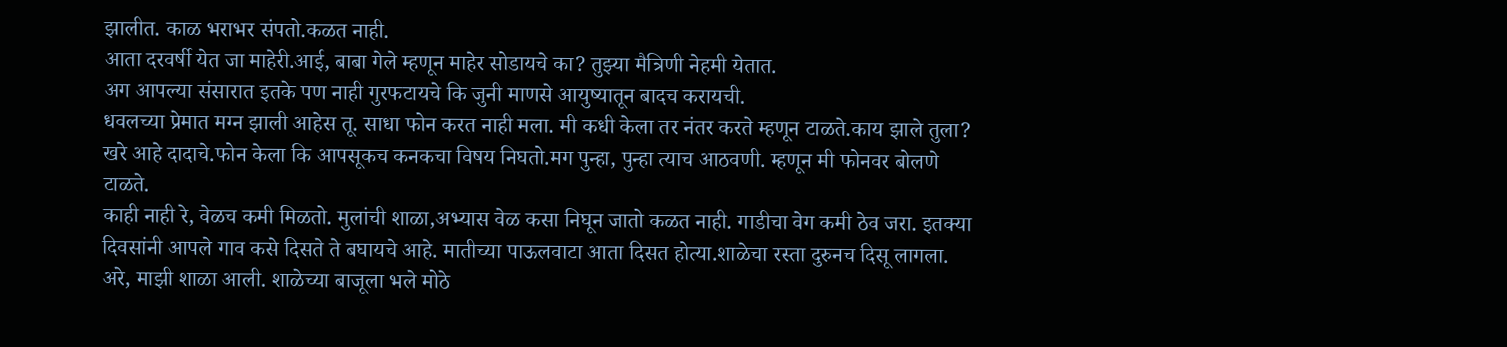झालीत. काळ भराभर संपतो.कळत नाही.
आता दरवर्षी येत जा माहेरी.आई, बाबा गेले म्हणून माहेर सोडायचे का? तुझ्या मैत्रिणी नेहमी येतात.
अग आपल्या संसारात इतके पण नाही गुरफटायचे कि जुनी माणसे आयुष्यातून बादच करायची.
धवलच्या प्रेमात मग्न झाली आहेस तू. साधा फोन करत नाही मला. मी कधी केला तर नंतर करते म्हणून टाळते.काय झाले तुला?
खरे आहे दादाचे.फोन केला कि आपसूकच कनकचा विषय निघतो.मग पुन्हा, पुन्हा त्याच आठवणी. म्हणून मी फोनवर बोलणे टाळते.
काही नाही रे, वेळच कमी मिळतो. मुलांची शाळा,अभ्यास वेळ कसा निघून जातो कळत नाही. गाडीचा वेग कमी ठेव जरा. इतक्या दिवसांनी आपले गाव कसे दिसते ते बघायचे आहे. मातीच्या पाऊलवाटा आता दिसत होत्या.शाळेचा रस्ता दुरुनच दिसू लागला.
अरे, माझी शाळा आली. शाळेच्या बाजूला भले मोठे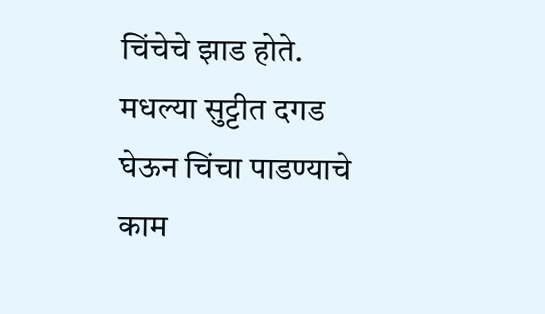चिंचेचे झाड होते. मधल्या सुट्टीत दगड घेऊन चिंचा पाडण्याचे काम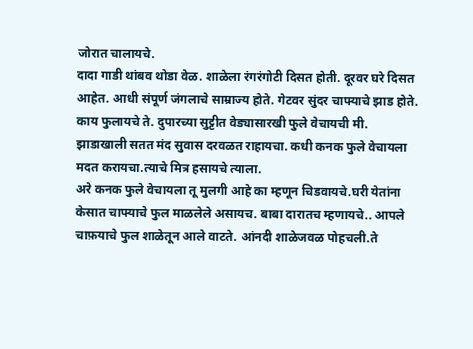जोरात चालायचे.
दादा गाडी थांबव थोडा वेळ. शाळेला रंगरंगोटी दिसत होती. दूरवर घरे दिसत आहेत. आधी संपूर्ण जंगलाचे साम्राज्य होते. गेटवर सुंदर चाफ्याचे झाड होते. काय फुलायचे ते. दुपारच्या सुट्टीत वेड्यासारखी फुले वेचायची मी.
झाडाखाली सतत मंद सुवास दरवळत राहायचा. कधी कनक फुले वेचायला मदत करायचा.त्याचे मित्र हसायचे त्याला.
अरे कनक फुले वेचायला तू मुलगी आहे का म्हणून चिडवायचे.घरी येतांना केसात चाफ्याचे फुल माळलेले असायच. बाबा दारातच म्हणायचे.. आपले चाफ़याचे फुल शाळेतून आले वाटते. आंनदी शाळेजवळ पोहचली.ते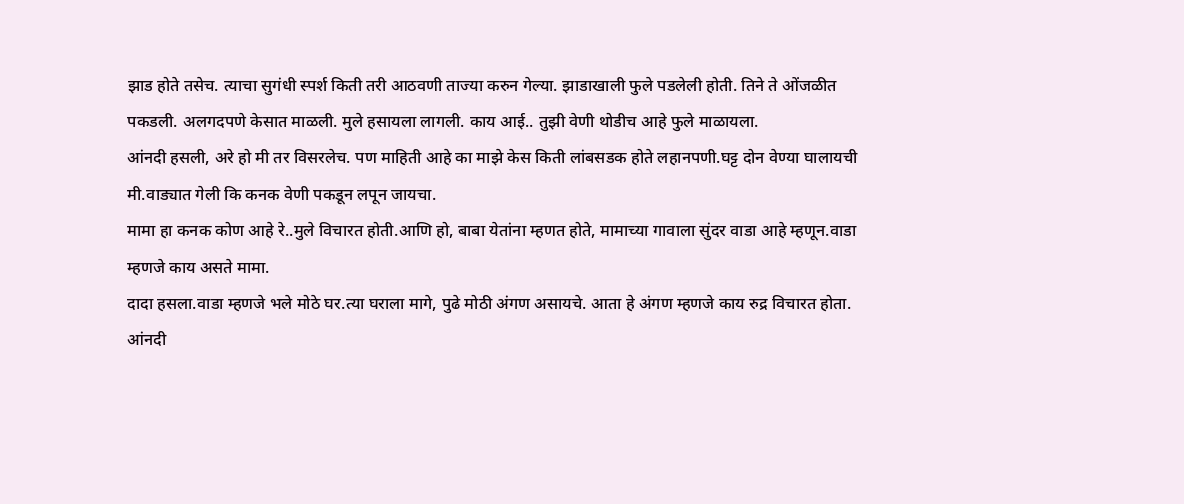झाड होते तसेच. त्याचा सुगंधी स्पर्श किती तरी आठवणी ताज्या करुन गेल्या. झाडाखाली फुले पडलेली होती. तिने ते ओंजळीत पकडली. अलगदपणे केसात माळली. मुले हसायला लागली. काय आई.. तुझी वेणी थोडीच आहे फुले माळायला.
आंनदी हसली, अरे हो मी तर विसरलेच. पण माहिती आहे का माझे केस किती लांबसडक होते लहानपणी.घट्ट दोन वेण्या घालायची मी.वाड्यात गेली कि कनक वेणी पकडून लपून जायचा.
मामा हा कनक कोण आहे रे..मुले विचारत होती.आणि हो, बाबा येतांना म्हणत होते, मामाच्या गावाला सुंदर वाडा आहे म्हणून.वाडा म्हणजे काय असते मामा.
दादा हसला.वाडा म्हणजे भले मोठे घर.त्या घराला मागे, पुढे मोठी अंगण असायचे. आता हे अंगण म्हणजे काय रुद्र विचारत होता.
आंनदी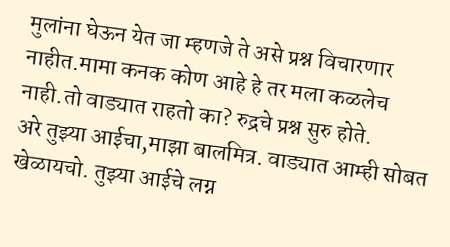मुलांना घेऊन येत जा म्हणजे ते असे प्रश्न विचारणार नाहीत.मामा कनक कोण आहे हे तर मला कळलेच नाही.तो वाड्यात राहतो का? रुद्रचे प्रश्न सुरु होते.
अरे तुझ्या आईचा,माझा बालमित्र. वाड्यात आम्ही सोबत खेळायचो. तुझ्या आईचे लग्न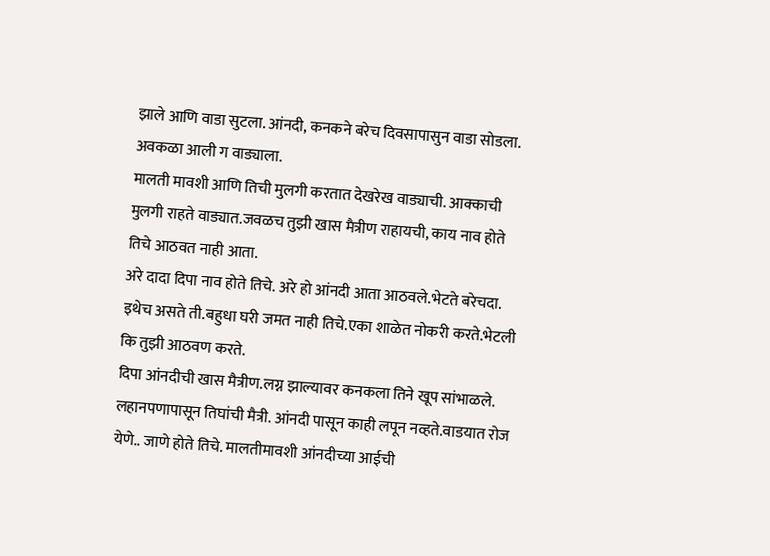झाले आणि वाडा सुटला. आंनदी, कनकने बरेच दिवसापासुन वाडा सोडला. अवकळा आली ग वाड्याला.
मालती मावशी आणि तिची मुलगी करतात देखरेख वाड्याची. आक्काची मुलगी राहते वाड्यात.जवळच तुझी खास मैत्रीण राहायची, काय नाव होते तिचे आठवत नाही आता.
अरे दादा दिपा नाव होते तिचे. अरे हो आंनदी आता आठवले.भेटते बरेचदा. इथेच असते ती.बहुधा घरी जमत नाही तिचे.एका शाळेत नोकरी करते.भेटली कि तुझी आठवण करते.
दिपा आंनदीची खास मैत्रीण.लग्न झाल्यावर कनकला तिने खूप सांभाळले. लहानपणापासून तिघांची मैत्री. आंनदी पासून काही लपून नव्हते.वाडयात रोज येणे.. जाणे होते तिचे. मालतीमावशी आंनदीच्या आईची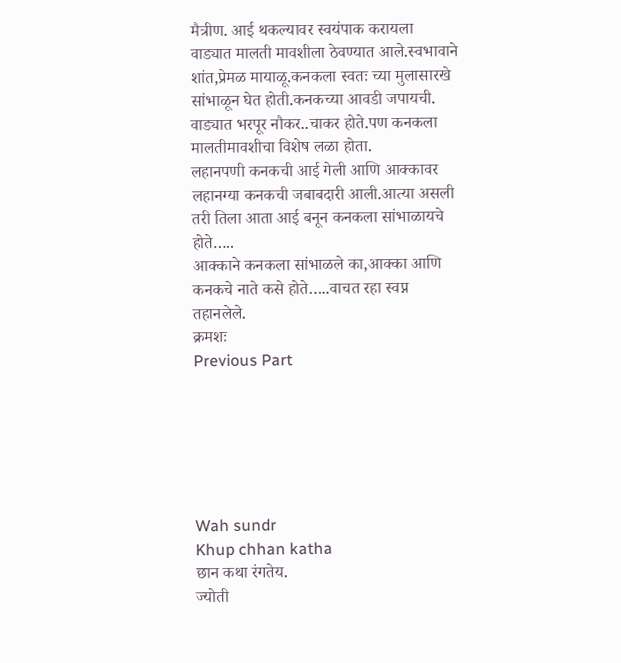मैत्रीण. आई थकल्यावर स्वयंपाक करायला वाड्यात मालती मावशीला ठेवण्यात आले.स्वभावाने शांत,प्रेमळ मायाळू.कनकला स्वतः च्या मुलासारखे सांभाळून घेत होती.कनकच्या आवडी जपायची. वाड्यात भरपूर नौकर..चाकर होते.पण कनकला मालतीमावशीचा विशेष लळा होता.
लहानपणी कनकची आई गेली आणि आक्कावर लहानग्या कनकची जबाबदारी आली.आत्या असली तरी तिला आता आई बनून कनकला सांभाळायचे होते…..
आक्काने कनकला सांभाळले का,आक्का आणि कनकचे नाते कसे होते…..वाचत रहा स्वप्न तहानलेले.
क्रमशः
Previous Part






Wah sundr
Khup chhan katha
छान कथा रंगतेय.
ज्योती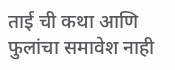ताई ची कथा आणि फुलांचा समावेश नाही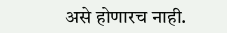असे होणारच नाही.